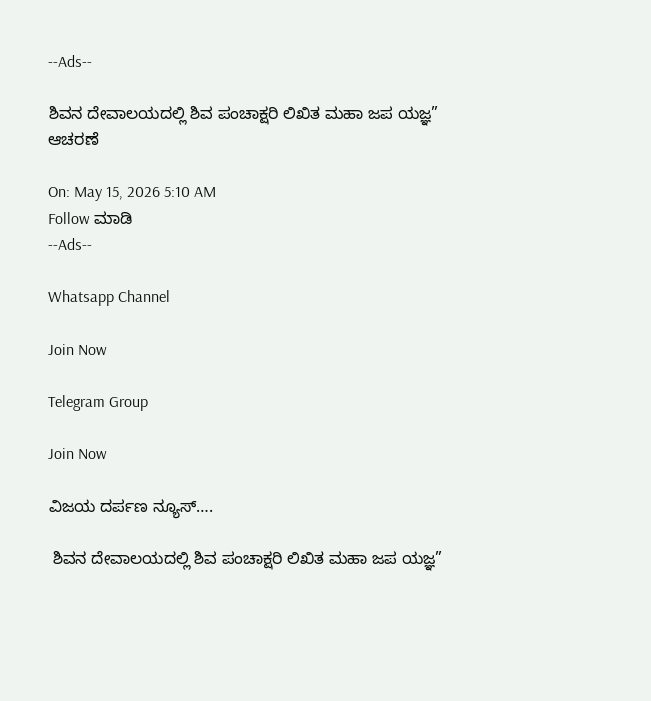--Ads--

ಶಿವನ ದೇವಾಲಯದಲ್ಲಿ ಶಿವ ಪಂಚಾಕ್ಷರಿ ಲಿಖಿತ ಮಹಾ ಜಪ ಯಜ್ಞ” ಆಚರಣೆ

On: May 15, 2026 5:10 AM
Follow ಮಾಡಿ
--Ads--

Whatsapp Channel

Join Now

Telegram Group

Join Now

ವಿಜಯ ದರ್ಪಣ ನ್ಯೂಸ್….

 ಶಿವನ ದೇವಾಲಯದಲ್ಲಿ ಶಿವ ಪಂಚಾಕ್ಷರಿ ಲಿಖಿತ ಮಹಾ ಜಪ ಯಜ್ಞ”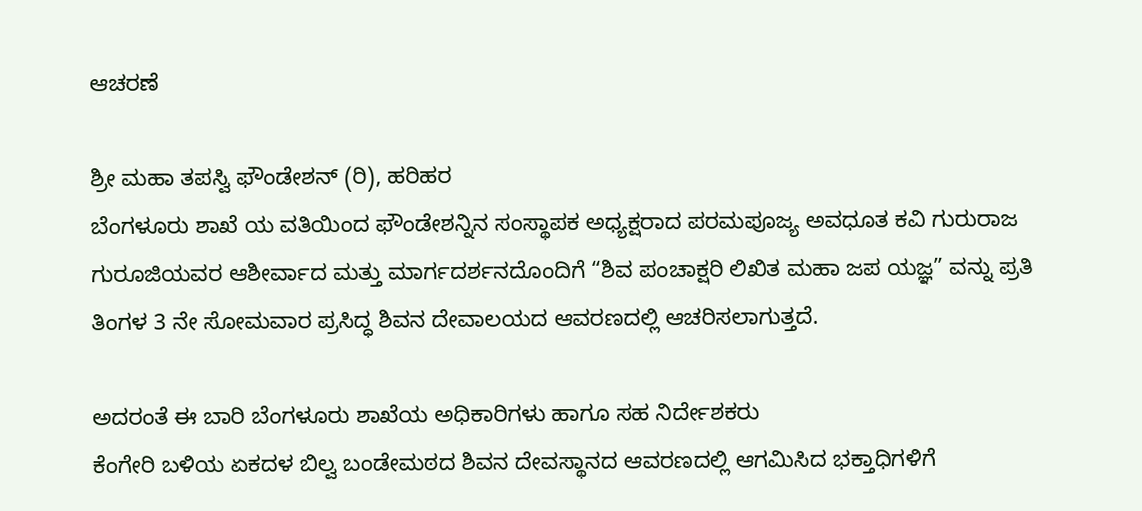ಆಚರಣೆ

ಶ್ರೀ ಮಹಾ ತಪಸ್ವಿ ಫೌಂಡೇಶನ್ (ರಿ), ಹರಿಹರ
ಬೆಂಗಳೂರು ಶಾಖೆ ಯ ವತಿಯಿಂದ ಫೌಂಡೇಶನ್ನಿನ ಸಂಸ್ಥಾಪಕ ಅಧ್ಯಕ್ಷರಾದ ಪರಮಪೂಜ್ಯ ಅವಧೂತ ಕವಿ ಗುರುರಾಜ ಗುರೂಜಿಯವರ ಆಶೀರ್ವಾದ ಮತ್ತು ಮಾರ್ಗದರ್ಶನದೊಂದಿಗೆ “ಶಿವ ಪಂಚಾಕ್ಷರಿ ಲಿಖಿತ ಮಹಾ ಜಪ ಯಜ್ಞ” ವನ್ನು ಪ್ರತಿ ತಿಂಗಳ 3 ನೇ ಸೋಮವಾರ ಪ್ರಸಿದ್ಧ ಶಿವನ ದೇವಾಲಯದ ಆವರಣದಲ್ಲಿ ಆಚರಿಸಲಾಗುತ್ತದೆ.

ಅದರಂತೆ ಈ ಬಾರಿ ಬೆಂಗಳೂರು ಶಾಖೆಯ ಅಧಿಕಾರಿಗಳು ಹಾಗೂ ಸಹ ನಿರ್ದೇಶಕರು
ಕೆಂಗೇರಿ ಬಳಿಯ ಏಕದಳ ಬಿಲ್ವ ಬಂಡೇಮಠದ ಶಿವನ ದೇವಸ್ಥಾನದ ಆವರಣದಲ್ಲಿ ಆಗಮಿಸಿದ ಭಕ್ತಾಧಿಗಳಿಗೆ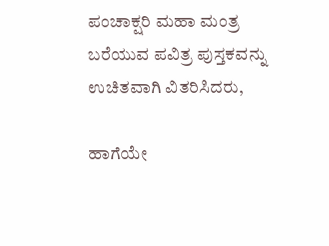ಪಂಚಾಕ್ಷರಿ ಮಹಾ ಮಂತ್ರ ಬರೆಯುವ ಪವಿತ್ರ ಪುಸ್ತಕವನ್ನು ಉಚಿತವಾಗಿ ವಿತರಿಸಿದರು,

ಹಾಗೆಯೇ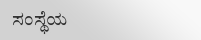ಸಂಸ್ಥೆಯ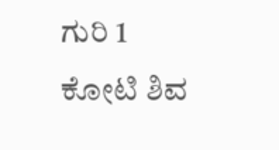ಗುರಿ 1 ಕೋಟಿ ಶಿವ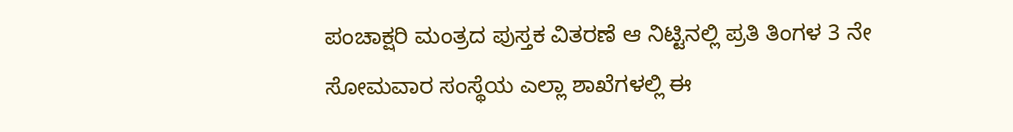ಪಂಚಾಕ್ಷರಿ ಮಂತ್ರದ ಪುಸ್ತಕ ವಿತರಣೆ ಆ ನಿಟ್ಟಿನಲ್ಲಿ ಪ್ರತಿ ತಿಂಗಳ 3 ನೇ ಸೋಮವಾರ ಸಂಸ್ಥೆಯ ಎಲ್ಲಾ ಶಾಖೆಗಳಲ್ಲಿ ಈ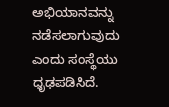ಅಭಿಯಾನವನ್ನು ನಡೆಸಲಾಗುವುದು ಎಂದು ಸಂಸ್ಥೆಯು ಧೃಢಪಡಿಸಿದೆ.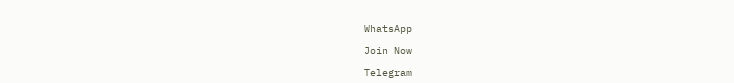WhatsApp

Join Now

Telegram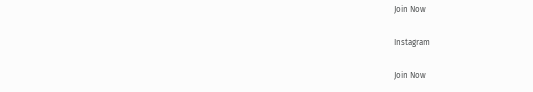Join Now

Instagram

Join Now